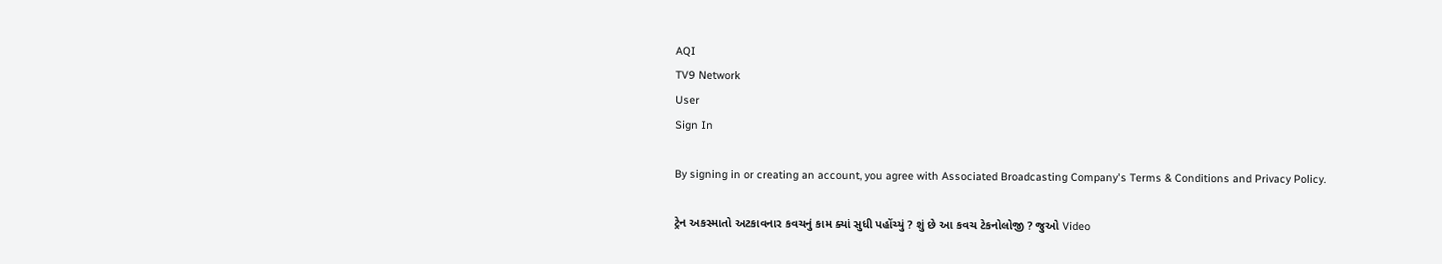AQI
TV9 Network
User
Sign In

By signing in or creating an account, you agree with Associated Broadcasting Company's Terms & Conditions and Privacy Policy.

ટ્રેન અકસ્માતો અટકાવનાર કવચનું કામ ક્યાં સુધી પહોંચ્યું ? શું છે આ કવચ ટેકનોલોજી ? જુઓ Video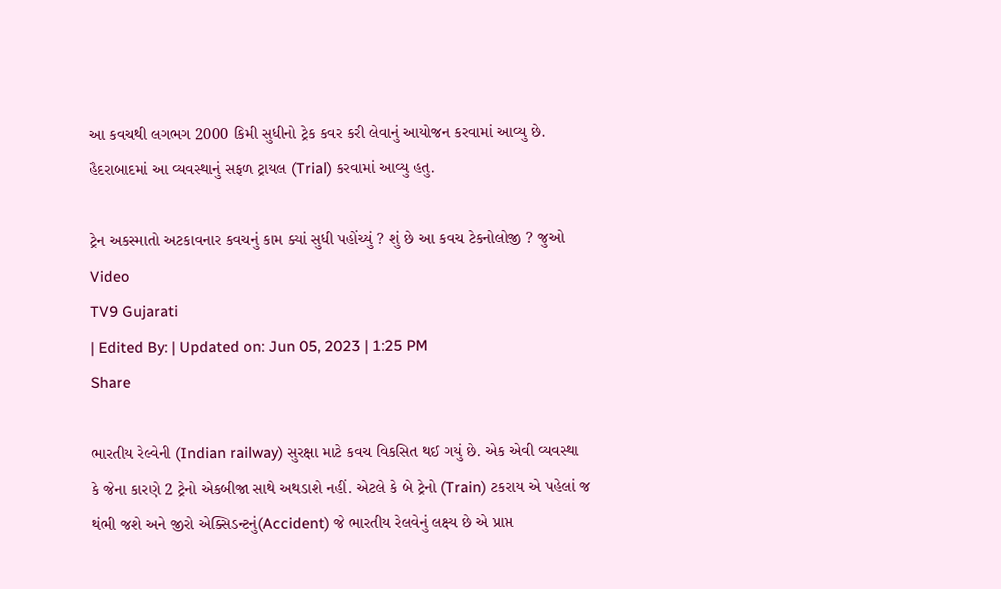આ કવચથી લગભગ 2000 કિમી સુધીનો ટ્રેક કવર કરી લેવાનું આયોજન કરવામાં આવ્યુ છે. હૈદરાબાદમાં આ વ્યવસ્થાનું સફળ ટ્રાયલ (Trial) કરવામાં આવ્યુ હતુ.

ટ્રેન અકસ્માતો અટકાવનાર કવચનું કામ ક્યાં સુધી પહોંચ્યું ? શું છે આ કવચ ટેકનોલોજી ? જુઓ Video
TV9 Gujarati
| Edited By: | Updated on: Jun 05, 2023 | 1:25 PM
Share

ભારતીય રેલ્વેની (Indian railway) સુરક્ષા માટે કવચ વિકસિત થઈ ગયું છે. એક એવી વ્યવસ્થા કે જેના કારણે 2 ટ્રેનો એકબીજા સાથે અથડાશે નહીં. એટલે કે બે ટ્રેનો (Train) ટકરાય એ પહેલાં જ થંભી જશે અને જીરો એક્સિડન્ટનું(Accident) જે ભારતીય રેલવેનું લક્ષ્ય છે એ પ્રાપ્ત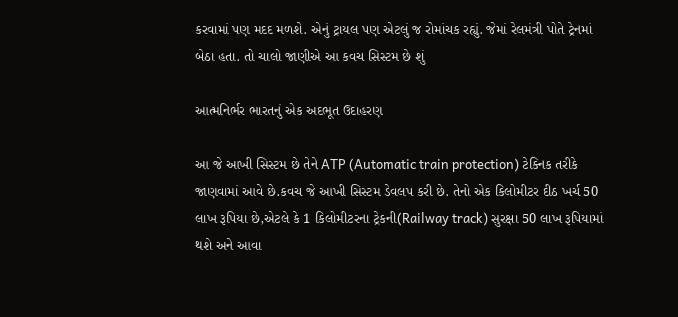કરવામાં પણ મદદ મળશે. એનું ટ્રાયલ પણ એટલું જ રોમાંચક રહ્યું. જેમાં રેલમંત્રી પોતે ટ્રેનમાં બેઠા હતા. તો ચાલો જાણીએ આ કવચ સિસ્ટમ છે શું

આત્મનિર્ભર ભારતનું એક અદભૂત ઉદાહરણ

આ જે આખી સિસ્ટમ છે તેને ATP (Automatic train protection) ટેક્નિક તરીકે જાણવામાં આવે છે.કવચ જે આખી સિસ્ટમ ડેવલપ કરી છે. તેનો એક કિલોમીટર દીઠ ખર્ચ 50 લાખ રૂપિયા છે,એટલે કે 1 કિલોમીટરના ટ્રેકની(Railway track) સુરક્ષા 50 લાખ રૂપિયામાં થશે અને આવા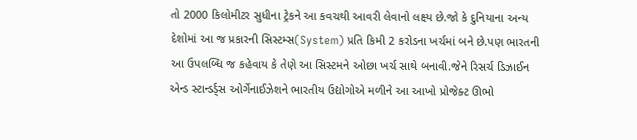તો 2000 કિલોમીટર સુધીના ટ્રેકને આ કવચથી આવરી લેવાનો લક્ષ્ય છે.જો કે દુનિયાના અન્ય દેશોમાં આ જ પ્રકારની સિસ્ટમ્સ(System) પ્રતિ કિમી 2 કરોડના ખર્ચમાં બને છે.પણ ભારતની આ ઉપલબ્ધિ જ કહેવાય કે તેણે આ સિસ્ટમને ઓછા ખર્ચ સાથે બનાવી.જેને રિસર્ચ ડિઝાઈન એન્ડ સ્ટાન્ડર્ડ્સ ઓર્ગેનાઈઝેશને ભારતીય ઉદ્યોગોએ મળીને આ આખો પ્રોજેક્ટ ઊભો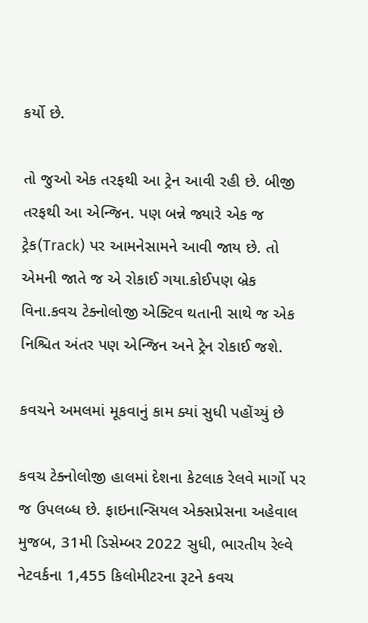કર્યો છે.

તો જુઓ એક તરફથી આ ટ્રેન આવી રહી છે. બીજી તરફથી આ એન્જિન. પણ બન્ને જ્યારે એક જ ટ્રેક(Track) પર આમનેસામને આવી જાય છે. તો એમની જાતે જ એ રોકાઈ ગયા.કોઈપણ બ્રેક વિના.કવચ ટેક્નોલોજી એક્ટિવ થતાની સાથે જ એક નિશ્ચિત અંતર પણ એન્જિન અને ટ્રેન રોકાઈ જશે.

કવચને અમલમાં મૂકવાનું કામ ક્યાં સુધી પહોંચ્યું છે

કવચ ટેક્નોલોજી હાલમાં દેશના કેટલાક રેલવે માર્ગો પર જ ઉપલબ્ધ છે. ફાઇનાન્સિયલ એક્સપ્રેસના અહેવાલ મુજબ, 31મી ડિસેમ્બર 2022 સુધી, ભારતીય રેલ્વે નેટવર્કના 1,455 કિલોમીટરના રૂટને કવચ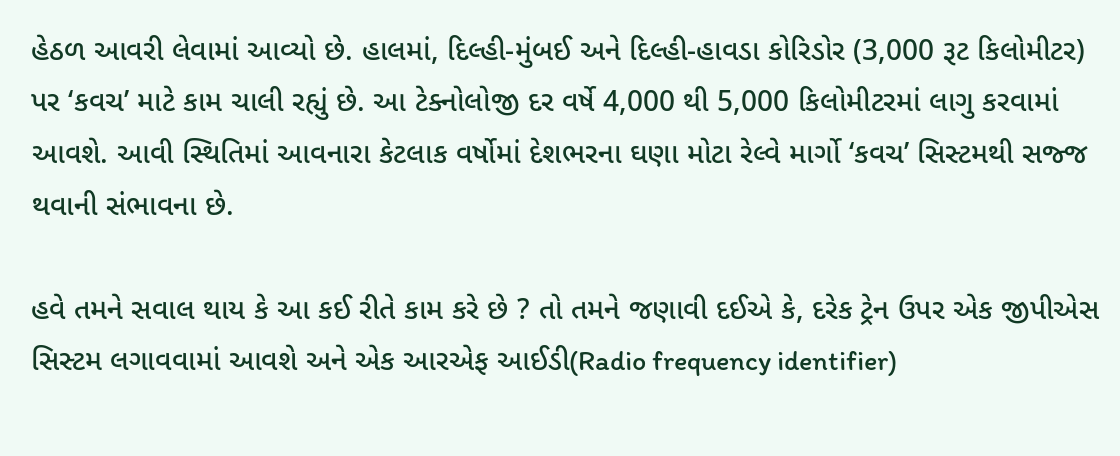હેઠળ આવરી લેવામાં આવ્યો છે. હાલમાં, દિલ્હી-મુંબઈ અને દિલ્હી-હાવડા કોરિડોર (3,000 રૂટ કિલોમીટર) પર ‘કવચ’ માટે કામ ચાલી રહ્યું છે. આ ટેક્નોલોજી દર વર્ષે 4,000 થી 5,000 કિલોમીટરમાં લાગુ કરવામાં આવશે. આવી સ્થિતિમાં આવનારા કેટલાક વર્ષોમાં દેશભરના ઘણા મોટા રેલ્વે માર્ગો ‘કવચ’ સિસ્ટમથી સજ્જ થવાની સંભાવના છે.

હવે તમને સવાલ થાય કે આ કઈ રીતે કામ કરે છે ? તો તમને જણાવી દઈએ કે, દરેક ટ્રેન ઉપર એક જીપીએસ સિસ્ટમ લગાવવામાં આવશે અને એક આરએફ આઈડી(Radio frequency identifier)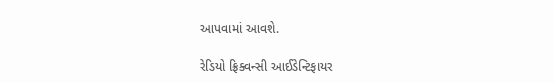આપવામાં આવશે.

રેડિયો ફ્રિક્વન્સી આઈડેન્ટિફાયર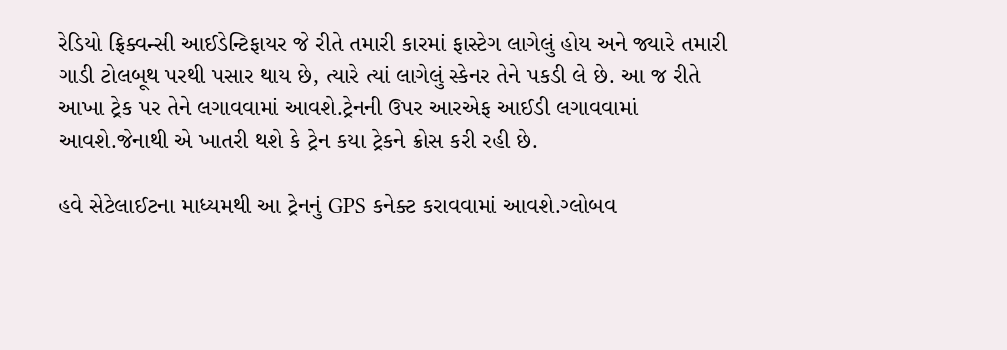રેડિયો ફ્રિક્વન્સી આઈડેન્ટિફાયર જે રીતે તમારી કારમાં ફાસ્ટેગ લાગેલું હોય અને જ્યારે તમારી ગાડી ટોલબૂથ પરથી પસાર થાય છે, ત્યારે ત્યાં લાગેલું સ્કેનર તેને પકડી લે છે. આ જ રીતે આખા ટ્રેક પર તેને લગાવવામાં આવશે.ટ્રેનની ઉપર આરએફ આઈડી લગાવવામાં આવશે.જેનાથી એ ખાતરી થશે કે ટ્રેન કયા ટ્રેકને ક્રોસ કરી રહી છે.

હવે સેટેલાઈટના માધ્યમથી આ ટ્રેનનું GPS કનેક્ટ કરાવવામાં આવશે.ગ્લોબવ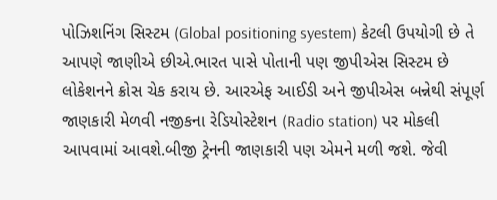પોઝિશનિંગ સિસ્ટમ (Global positioning syestem) કેટલી ઉપયોગી છે તે આપણે જાણીએ છીએ.ભારત પાસે પોતાની પણ જીપીએસ સિસ્ટમ છે લોકેશનને ક્રોસ ચેક કરાય છે. આરએફ આઈડી અને જીપીએસ બન્નેથી સંપૂર્ણ જાણકારી મેળવી નજીકના રેડિયોસ્ટેશન (Radio station) પર મોકલી આપવામાં આવશે.બીજી ટ્રેનની જાણકારી પણ એમને મળી જશે. જેવી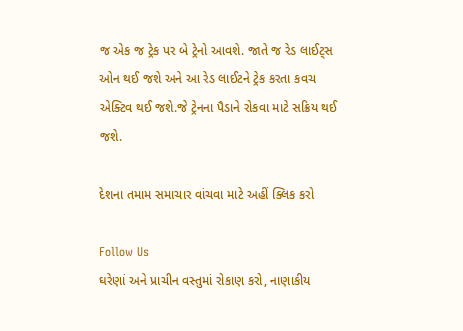જ એક જ ટ્રેક પર બે ટ્રેનો આવશે. જાતે જ રેડ લાઈટ્સ ઓન થઈ જશે અને આ રેડ લાઈટને ટ્રેક કરતા કવચ એક્ટિવ થઈ જશે.જે ટ્રેનના પૈડાને રોકવા માટે સક્રિય થઈ જશે.

દેશના તમામ સમાચાર વાંચવા માટે અહીં ક્લિક કરો

Follow Us
ઘરેણાં અને પ્રાચીન વસ્તુમાં રોકાણ કરો, નાણાકીય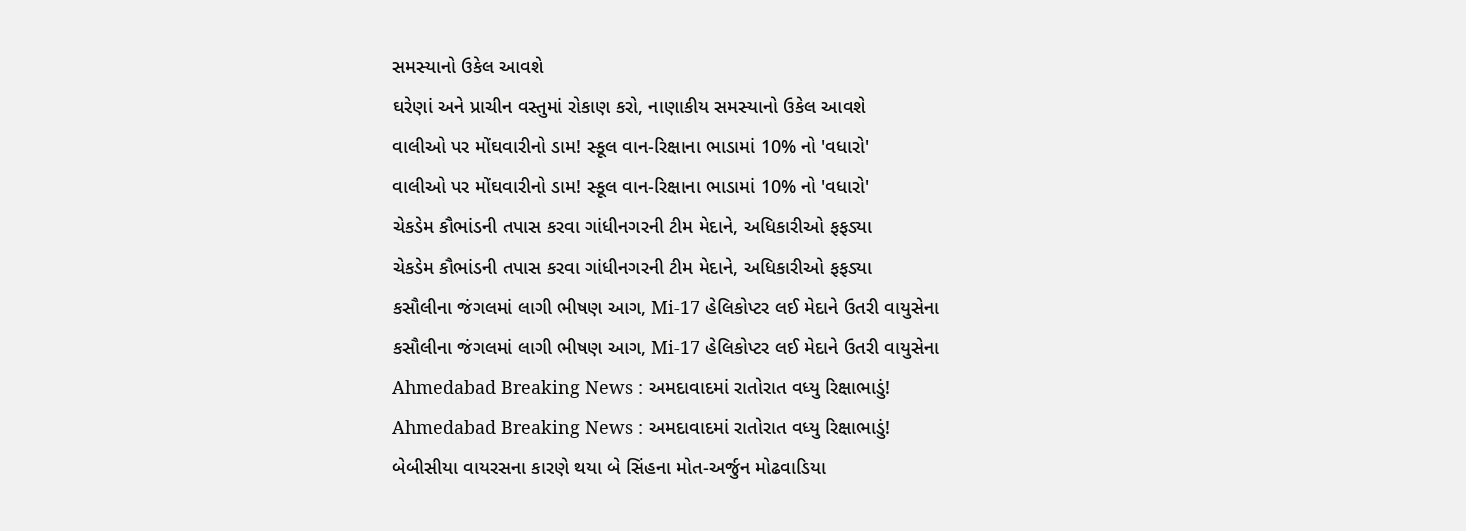સમસ્યાનો ઉકેલ આવશે
ઘરેણાં અને પ્રાચીન વસ્તુમાં રોકાણ કરો, નાણાકીય સમસ્યાનો ઉકેલ આવશે
વાલીઓ પર મોંઘવારીનો ડામ! સ્કૂલ વાન-રિક્ષાના ભાડામાં 10% નો 'વધારો'
વાલીઓ પર મોંઘવારીનો ડામ! સ્કૂલ વાન-રિક્ષાના ભાડામાં 10% નો 'વધારો'
ચેકડેમ કૌભાંડની તપાસ કરવા ગાંધીનગરની ટીમ મેદાને, અધિકારીઓ ફફડ્યા
ચેકડેમ કૌભાંડની તપાસ કરવા ગાંધીનગરની ટીમ મેદાને, અધિકારીઓ ફફડ્યા
કસૌલીના જંગલમાં લાગી ભીષણ આગ, Mi-17 હેલિકોપ્ટર લઈ મેદાને ઉતરી વાયુસેના
કસૌલીના જંગલમાં લાગી ભીષણ આગ, Mi-17 હેલિકોપ્ટર લઈ મેદાને ઉતરી વાયુસેના
Ahmedabad Breaking News : અમદાવાદમાં રાતોરાત વધ્યુ રિક્ષાભાડું!
Ahmedabad Breaking News : અમદાવાદમાં રાતોરાત વધ્યુ રિક્ષાભાડું!
બેબીસીયા વાયરસના કારણે થયા બે સિંહના મોત-અર્જુન મોઢવાડિયા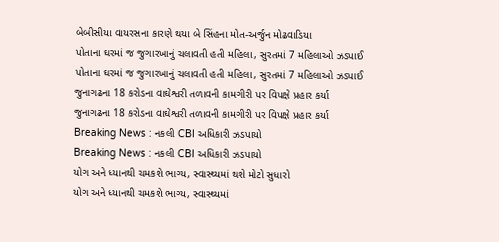બેબીસીયા વાયરસના કારણે થયા બે સિંહના મોત-અર્જુન મોઢવાડિયા
પોતાના ઘરમાં જ જુગારખાનું ચલાવતી હતી મહિલા, સુરતમાં 7 મહિલાઓ ઝડપાઈ
પોતાના ઘરમાં જ જુગારખાનું ચલાવતી હતી મહિલા, સુરતમાં 7 મહિલાઓ ઝડપાઈ
જુનાગઢના 18 કરોડના વાઘેશ્વરી તળાવની કામગીરી પર વિપક્ષે પ્રહાર કર્યા
જુનાગઢના 18 કરોડના વાઘેશ્વરી તળાવની કામગીરી પર વિપક્ષે પ્રહાર કર્યા
Breaking News : નકલી CBI અધિકારી ઝડપાયો
Breaking News : નકલી CBI અધિકારી ઝડપાયો
યોગ અને ધ્યાનથી ચમકશે ભાગ્ય, સ્વાસ્થ્યમાં થશે મોટો સુધારો
યોગ અને ધ્યાનથી ચમકશે ભાગ્ય, સ્વાસ્થ્યમાં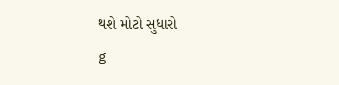થશે મોટો સુધારો
g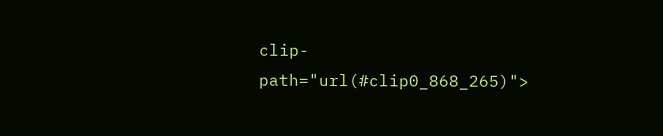clip-path="url(#clip0_868_265)">